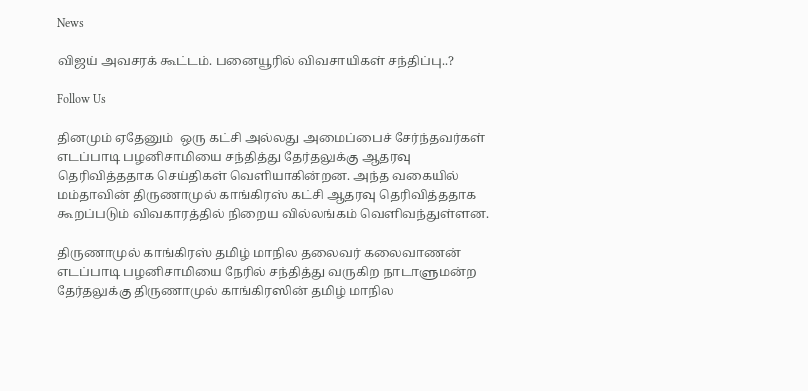News

விஜய் அவசரக் கூட்டம். பனையூரில் விவசாயிகள் சந்திப்பு..?

Follow Us

தினமும் ஏதேனும்  ஒரு கட்சி அல்லது அமைப்பைச் சேர்ந்தவர்கள் எடப்பாடி பழனிசாமியை சந்தித்து தேர்தலுக்கு ஆதரவு தெரிவித்ததாக செய்திகள் வெளியாகின்றன. அந்த வகையில் மம்தாவின் திருணாமுல் காங்கிரஸ் கட்சி ஆதரவு தெரிவித்ததாக கூறப்படும் விவகாரத்தில் நிறைய வில்லங்கம் வெளிவந்துள்ளன.

திருணாமுல் காங்கிரஸ் தமிழ் மாநில தலைவர் கலைவாணன்  எடப்பாடி பழனிசாமியை நேரில் சந்தித்து வருகிற நாடாளுமன்ற தேர்தலுக்கு திருணாமுல் காங்கிரஸின் தமிழ் மாநில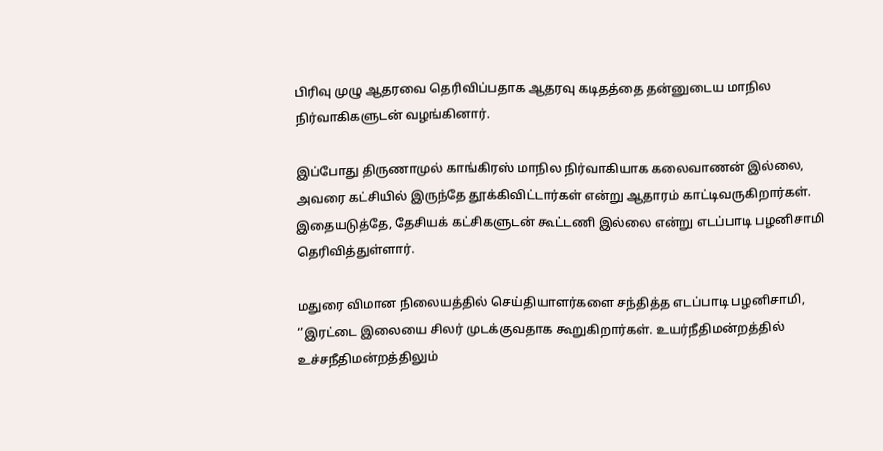பிரிவு முழு ஆதரவை தெரிவிப்பதாக ஆதரவு கடிதத்தை தன்னுடைய மாநில நிர்வாகிகளுடன் வழங்கினார்.

இப்போது திருணாமுல் காங்கிரஸ் மாநில நிர்வாகியாக கலைவாணன் இல்லை, அவரை கட்சியில் இருந்தே தூக்கிவிட்டார்கள் என்று ஆதாரம் காட்டிவருகிறார்கள். இதையடுத்தே, தேசியக் கட்சிகளுடன் கூட்டணி இல்லை என்று எடப்பாடி பழனிசாமி தெரிவித்துள்ளார்.

மதுரை விமான நிலையத்தில் செய்தியாளர்களை சந்தித்த எடப்பாடி பழனிசாமி, ‘’இரட்டை இலையை சிலர் முடக்குவதாக கூறுகிறார்கள். உயர்நீதிமன்றத்தில் உச்சநீதிமன்றத்திலும்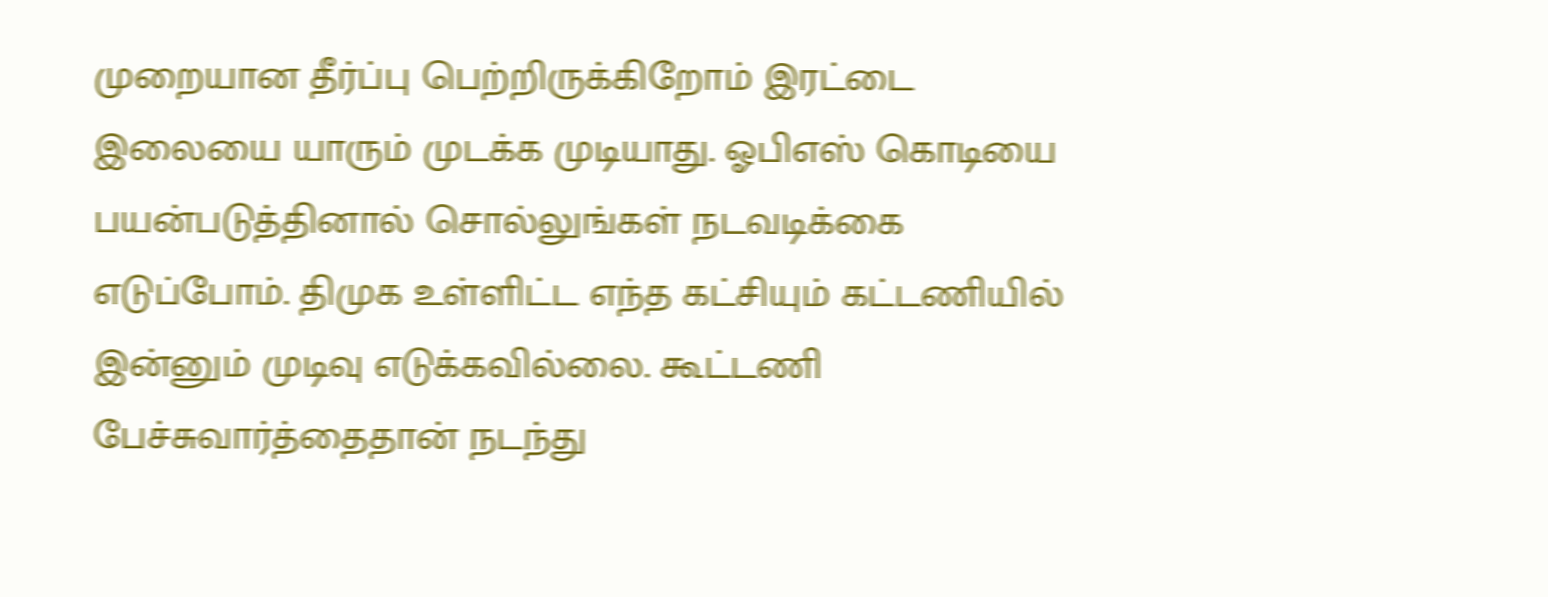முறையான தீர்ப்பு பெற்றிருக்கிறோம் இரட்டை இலையை யாரும் முடக்க முடியாது. ஓபிஎஸ் கொடியை பயன்படுத்தினால் சொல்லுங்கள் நடவடிக்கை எடுப்போம். திமுக உள்ளிட்ட எந்த கட்சியும் கட்டணியில் இன்னும் முடிவு எடுக்கவில்லை. கூட்டணி பேச்சுவார்த்தைதான் நடந்து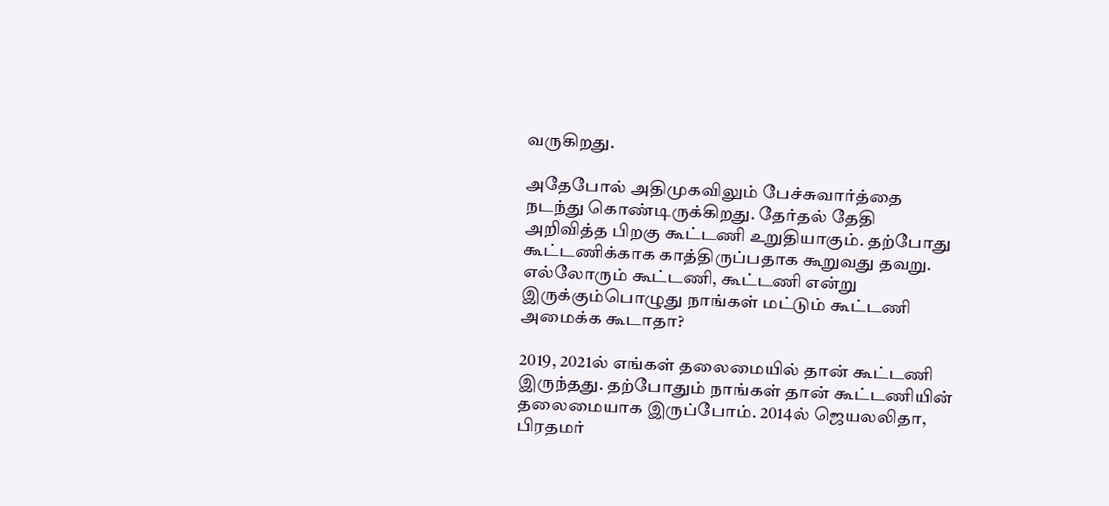வருகிறது.

அதேபோல் அதிமுகவிலும் பேச்சுவார்த்தை நடந்து கொண்டிருக்கிறது. தேர்தல் தேதி அறிவித்த பிறகு கூட்டணி உறுதியாகும். தற்போது கூட்டணிக்காக காத்திருப்பதாக கூறுவது தவறு. எல்லோரும் கூட்டணி, கூட்டணி என்று இருக்கும்பொழுது நாங்கள் மட்டும் கூட்டணி அமைக்க கூடாதா?

2019, 2021ல் எங்கள் தலைமையில் தான் கூட்டணி இருந்தது. தற்போதும் நாங்கள் தான் கூட்டணியின் தலைமையாக இருப்போம். 2014ல் ஜெயலலிதா, பிரதமர்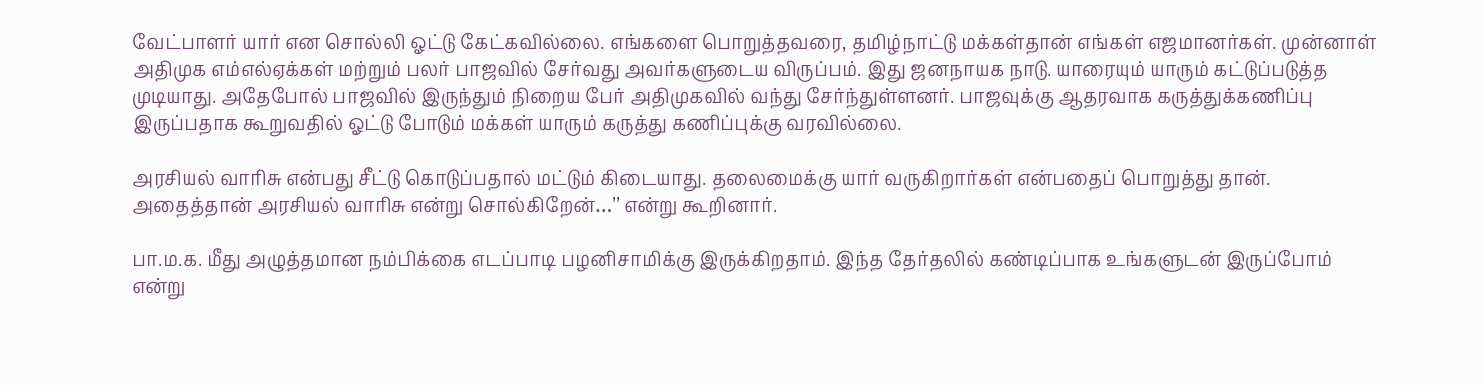வேட்பாளர் யார் என சொல்லி ஓட்டு கேட்கவில்லை. எங்களை பொறுத்தவரை, தமிழ்நாட்டு மக்கள்தான் எங்கள் எஜமானர்கள். முன்னாள் அதிமுக எம்எல்ஏக்கள் மற்றும் பலர் பாஜவில் சேர்வது அவர்களுடைய விருப்பம். இது ஜனநாயக நாடு. யாரையும் யாரும் கட்டுப்படுத்த முடியாது. அதேபோல் பாஜவில் இருந்தும் நிறைய பேர் அதிமுகவில் வந்து சேர்ந்துள்ளனர். பாஜவுக்கு ஆதரவாக கருத்துக்கணிப்பு இருப்பதாக கூறுவதில் ஓட்டு போடும் மக்கள் யாரும் கருத்து கணிப்புக்கு வரவில்லை.

அரசியல் வாரிசு என்பது சீட்டு கொடுப்பதால் மட்டும் கிடையாது. தலைமைக்கு யார் வருகிறார்கள் என்பதைப் பொறுத்து தான். அதைத்தான் அரசியல் வாரிசு என்று சொல்கிறேன்…’’ என்று கூறினார்.

பா.ம.க. மீது அழுத்தமான நம்பிக்கை எடப்பாடி பழனிசாமிக்கு இருக்கிறதாம். இந்த தேர்தலில் கண்டிப்பாக உங்களுடன் இருப்போம் என்று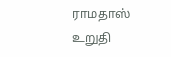ராமதாஸ் உறுதி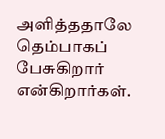அளித்ததாலே தெம்பாகப் பேசுகிறார் என்கிறார்கள்.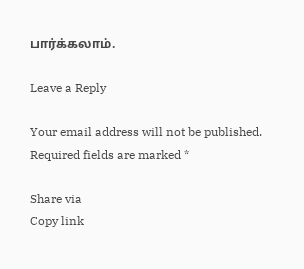பார்க்கலாம்.

Leave a Reply

Your email address will not be published. Required fields are marked *

Share via
Copy link